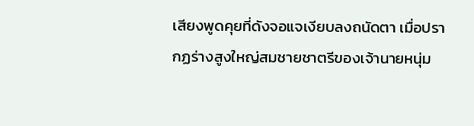เสียงพูดคุยที่ดังจอแจเงียบลงถนัดตา เมื่อปรากฏร่างสูงใหญ่สมชายชาตรีของเจ้านายหนุ่ม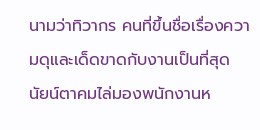นามว่าทิวากร คนที่ขึ้นชื่อเรื่องความดุและเด็ดขาดกับงานเป็นที่สุด
นัยน์ตาคมไล่มองพนักงานห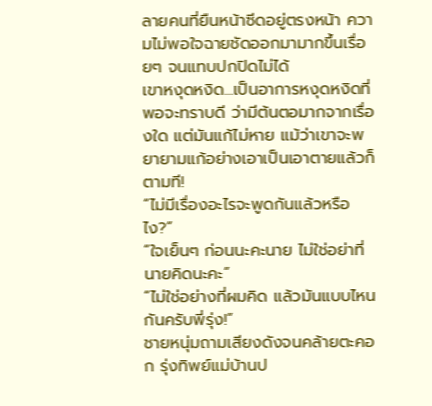ลายคนที่ยืนหน้าซีดอยู่ตรงหน้า ความไม่พอใจฉายชัดออกมามากขึ้นเรื่อยๆ จนแทบปกปิดไม่ได้
เขาหงุดหงิด...เป็นอาการหงุดหงิดที่พอจะทราบดี ว่ามีต้นตอมากจากเรื่องใด แต่มันแก้ไม่หาย แม้ว่าเขาจะพยายามแก้อย่างเอาเป็นเอาตายแล้วก็ตามที!
“ไม่มีเรื่องอะไรจะพูดกันแล้วหรือไง?”
“ใจเย็นๆ ก่อนนะคะนาย ไม่ใช่อย่าที่นายคิดนะคะ”
“ไม่ใช่อย่างที่ผมคิด แล้วมันแบบไหนกันครับพี่รุ่ง!”
ชายหนุ่มถามเสียงดังจนคล้ายตะคอก รุ่งทิพย์แม่บ้านป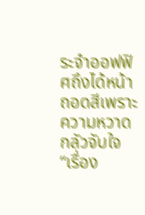ระจำออฟฟิศถึงได้หน้าถอดสีเพราะความหวาดกลัวจับใจ
“เรื่อง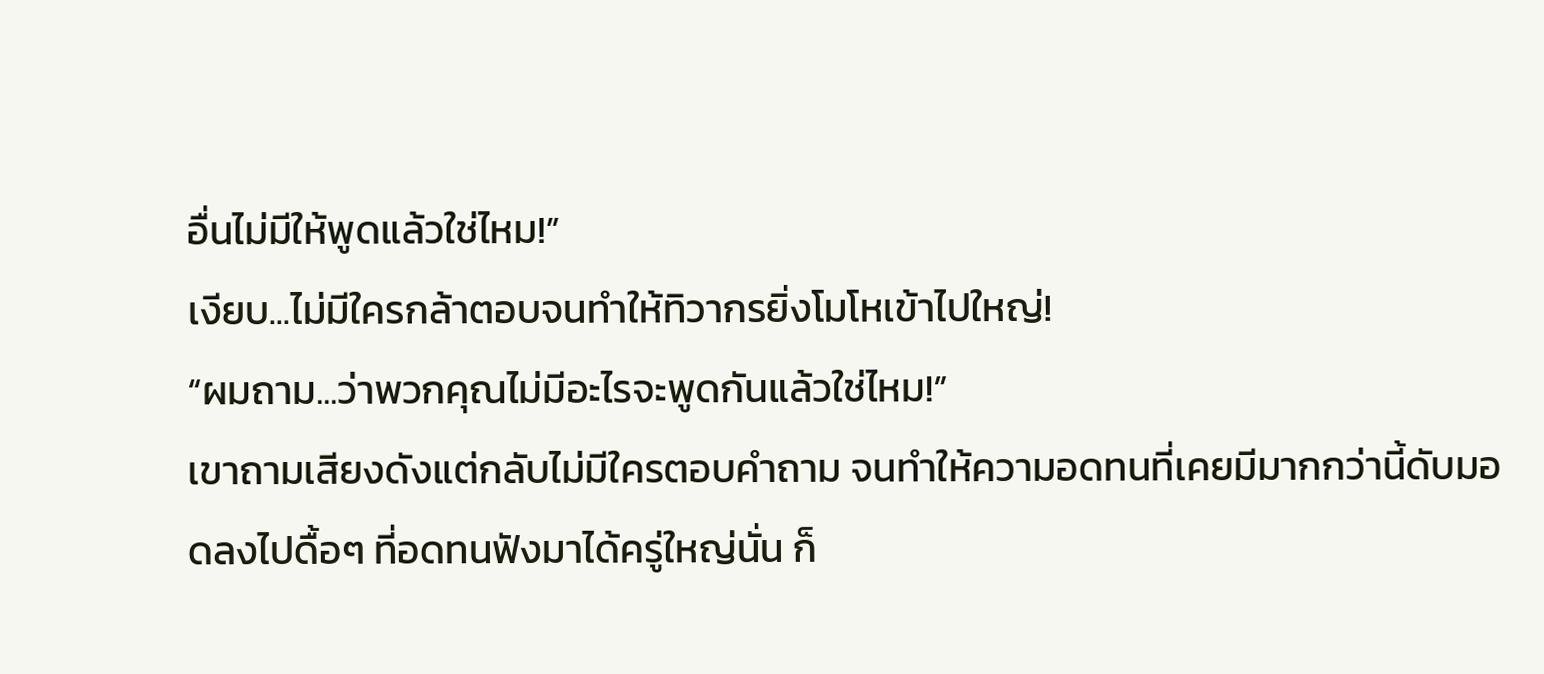อื่นไม่มีให้พูดแล้วใช่ไหม!”
เงียบ...ไม่มีใครกล้าตอบจนทำให้ทิวากรยิ่งโมโหเข้าไปใหญ่!
“ผมถาม...ว่าพวกคุณไม่มีอะไรจะพูดกันแล้วใช่ไหม!”
เขาถามเสียงดังแต่กลับไม่มีใครตอบคำถาม จนทำให้ความอดทนที่เคยมีมากกว่านี้ดับมอดลงไปดื้อๆ ที่อดทนฟังมาได้ครู่ใหญ่นั่น ก็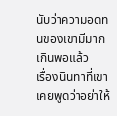นับว่าความอดทนของเขามีมากเกินพอแล้ว
เรื่องนินทาที่เขาเคยพูดว่าอย่าให้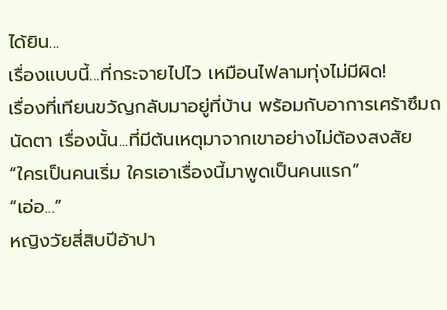ได้ยิน...
เรื่องแบบนี้...ที่กระจายไปไว เหมือนไฟลามทุ่งไม่มีผิด!
เรื่องที่เทียนขวัญกลับมาอยู่ที่บ้าน พร้อมกับอาการเศร้าซึมถนัดตา เรื่องนั้น...ที่มีต้นเหตุมาจากเขาอย่างไม่ต้องสงสัย
“ใครเป็นคนเริ่ม ใครเอาเรื่องนี้มาพูดเป็นคนแรก”
“เอ่อ...”
หญิงวัยสี่สิบปีอ้าปา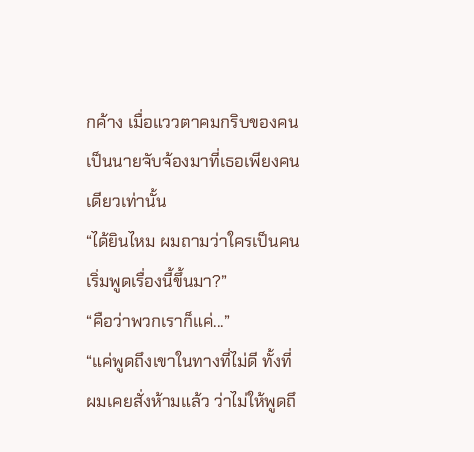กค้าง เมื่อแววตาคมกริบของคนเป็นนายจับจ้องมาที่เธอเพียงคนเดียวเท่านั้น
“ได้ยินไหม ผมถามว่าใครเป็นคนเริ่มพูดเรื่องนี้ขึ้นมา?”
“คือว่าพวกเราก็แค่...”
“แค่พูดถึงเขาในทางที่ไม่ดี ทั้งที่ผมเคยสั่งห้ามแล้ว ว่าไม่ให้พูดถึ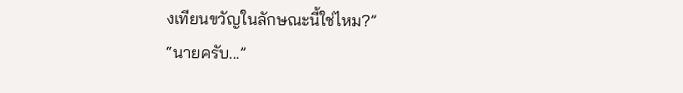งเทียนขวัญในลักษณะนี้ใช่ไหม?”
“นายครับ...”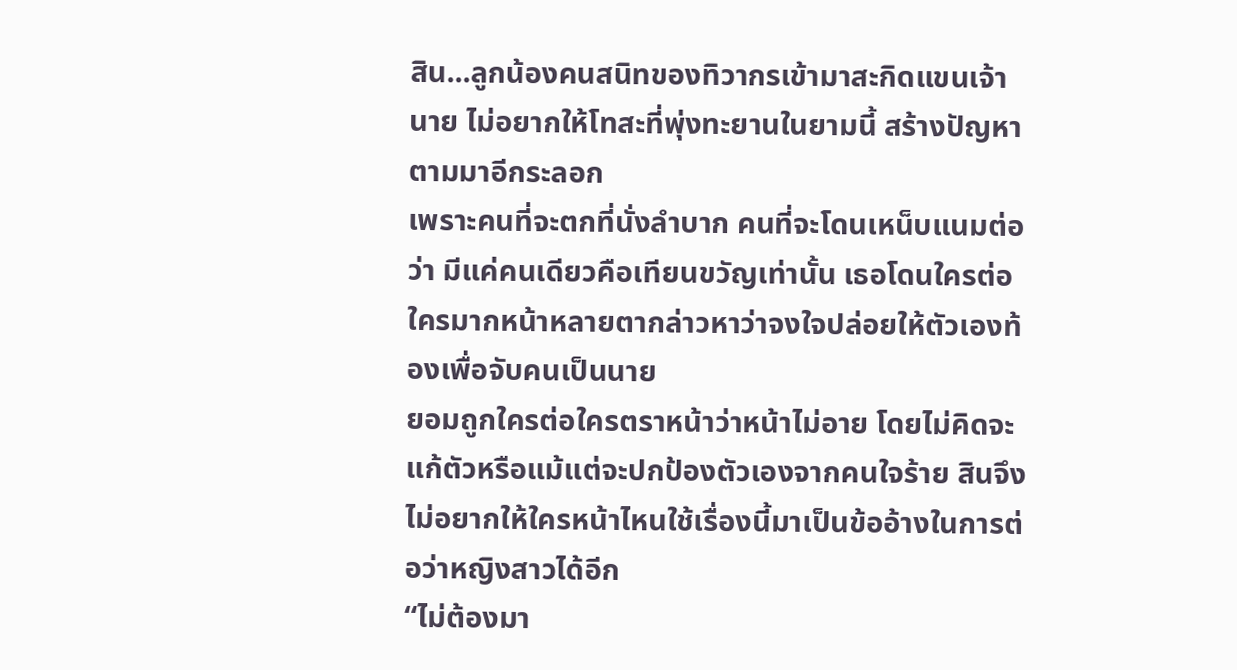สิน...ลูกน้องคนสนิทของทิวากรเข้ามาสะกิดแขนเจ้านาย ไม่อยากให้โทสะที่พุ่งทะยานในยามนี้ สร้างปัญหาตามมาอีกระลอก
เพราะคนที่จะตกที่นั่งลำบาก คนที่จะโดนเหน็บแนมต่อว่า มีแค่คนเดียวคือเทียนขวัญเท่านั้น เธอโดนใครต่อใครมากหน้าหลายตากล่าวหาว่าจงใจปล่อยให้ตัวเองท้องเพื่อจับคนเป็นนาย
ยอมถูกใครต่อใครตราหน้าว่าหน้าไม่อาย โดยไม่คิดจะแก้ตัวหรือแม้แต่จะปกป้องตัวเองจากคนใจร้าย สินจึงไม่อยากให้ใครหน้าไหนใช้เรื่องนี้มาเป็นข้ออ้างในการต่อว่าหญิงสาวได้อีก
“ไม่ต้องมา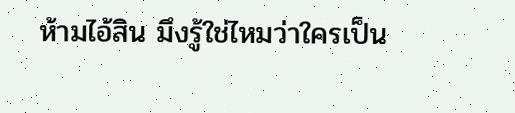ห้ามไอ้สิน มึงรู้ใช่ไหมว่าใครเป็น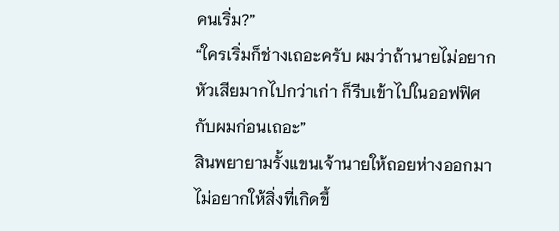คนเริ่ม?”
“ใครเริ่มก็ช่างเถอะครับ ผมว่าถ้านายไม่อยากหัวเสียมากไปกว่าเก่า ก็รีบเข้าไปในออฟฟิศกับผมก่อนเถอะ”
สินพยายามรั้งแขนเจ้านายให้ถอยห่างออกมา ไม่อยากให้สิ่งที่เกิดขึ้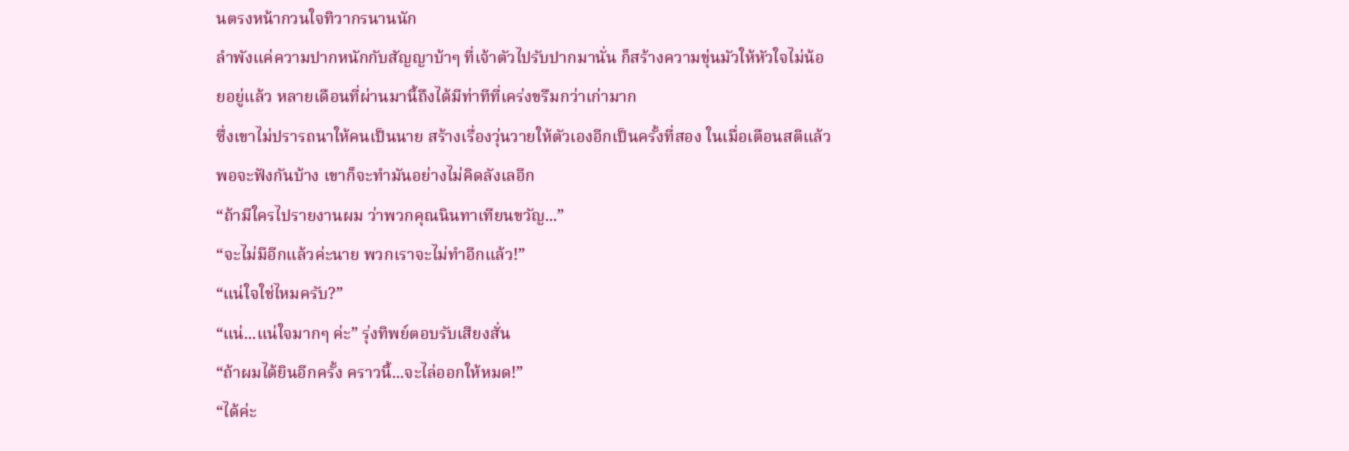นตรงหน้ากวนใจทิวากรนานนัก
ลำพังแค่ความปากหนักกับสัญญาบ้าๆ ที่เจ้าตัวไปรับปากมานั่น ก็สร้างความขุ่นมัวให้หัวใจไม่น้อยอยู่แล้ว หลายเดือนที่ผ่านมานี้ถึงได้มีท่าทีที่เคร่งขรึมกว่าเก่ามาก
ซึ่งเขาไม่ปรารถนาให้คนเป็นนาย สร้างเรื่องวุ่นวายให้ตัวเองอีกเป็นครั้งที่สอง ในเมื่อเตือนสติแล้วพอจะฟังกันบ้าง เขาก็จะทำมันอย่างไม่คิดลังเลอีก
“ถ้ามีใครไปรายงานผม ว่าพวกคุณนินทาเทียนขวัญ...”
“จะไม่มีอีกแล้วค่ะนาย พวกเราจะไม่ทำอีกแล้ว!”
“แน่ใจใช่ไหมครับ?”
“แน่...แน่ใจมากๆ ค่ะ” รุ่งทิพย์ตอบรับเสียงสั่น
“ถ้าผมได้ยินอีกครั้ง คราวนี้...จะไล่ออกให้หมด!”
“ได้ค่ะ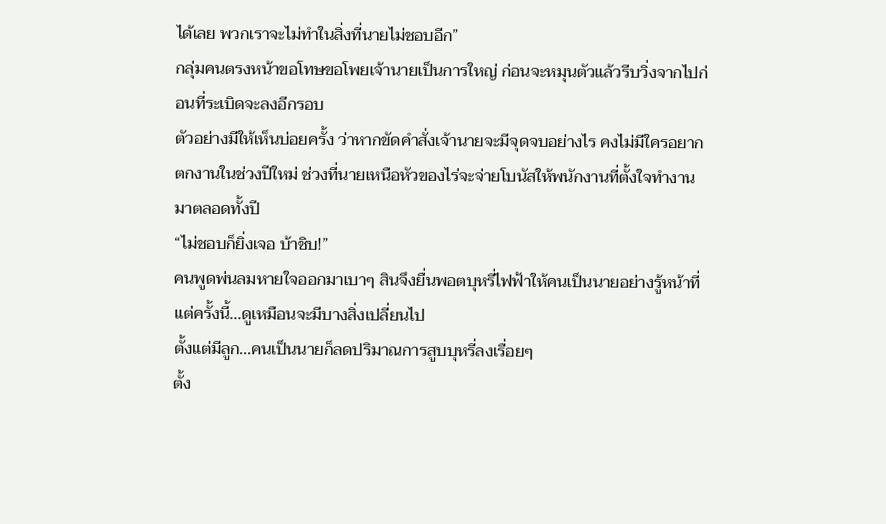ได้เลย พวกเราจะไม่ทำในสิ่งที่นายไม่ชอบอีก”
กลุ่มคนตรงหน้าขอโทษขอโพยเจ้านายเป็นการใหญ่ ก่อนจะหมุนตัวแล้วรีบวิ่งจากไปก่อนที่ระเบิดจะลงอีกรอบ
ตัวอย่างมีให้เห็นบ่อยครั้ง ว่าหากขัดคำสั่งเจ้านายจะมีจุดจบอย่างไร คงไม่มีใครอยากตกงานในช่วงปีใหม่ ช่วงที่นายเหนือหัวของไร่จะจ่ายโบนัสให้พนักงานที่ตั้งใจทำงานมาตลอดทั้งปี
“ไม่ชอบก็ยิ่งเจอ บ้าชิบ!”
คนพูดพ่นลมหายใจออกมาเบาๆ สินจึงยื่นพอตบุหรี่ไฟฟ้าให้คนเป็นนายอย่างรู้หน้าที่ แต่ครั้งนี้...ดูเหมือนจะมีบางสิ่งเปลี่ยนไป
ตั้งแต่มีลูก...คนเป็นนายก็ลดปริมาณการสูบบุหรี่ลงเรื่อยๆ
ตั้ง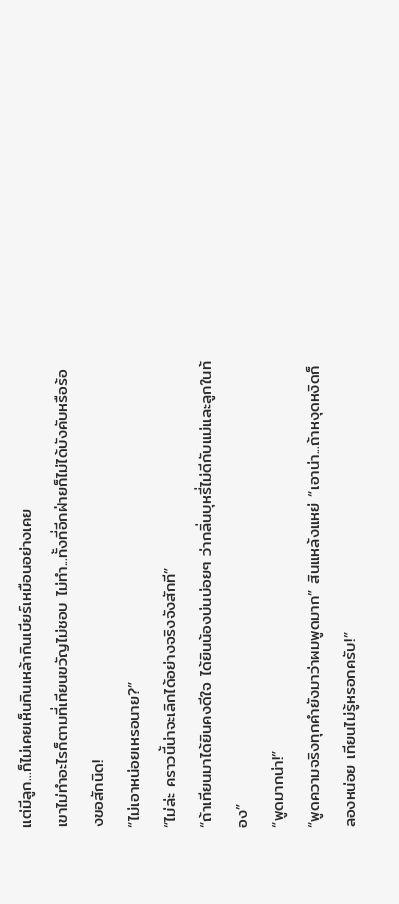แต่มีลูก...ก็ไม่เคยเห็นกินเหล้ากินเบียร์เหมือนอย่างเคย
เขาไม่ทำอะไรก็ตามที่เทียนขวัญไม่ชอบ ไม่ทำ...ทั้งที่อีกฝ่ายก็ไม่ได้บังคับหรือร้องขอสักนิด!
“ไม่เอาหน่อยเหรอนาย?”
“ไม่ล่ะ คราวนี้น่าจะเลิกได้อย่างจริงจังสักที”
“ถ้าเทียนมาได้ยินคงดีใจ ได้ยินน้องบ่นบ่อยๆ ว่ากลิ่นบุหรี่ไม่ดีกับแม่และลูกในท้อง”
“พูดมากน่า!”
“พูดความจริงทุกคำยังมาว่าผมพูดมาก” สินแหล้งแหย่ “เอาน่า...ถ้าหงุดหงิดก็ลองหน่อย เทียนไม่รู้หรอกครับ!”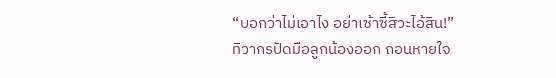“บอกว่าไม่เอาไง อย่าเซ้าซี้สิวะไอ้สิน!”
ทิวากรปัดมือลูกน้องออก ถอนหายใจ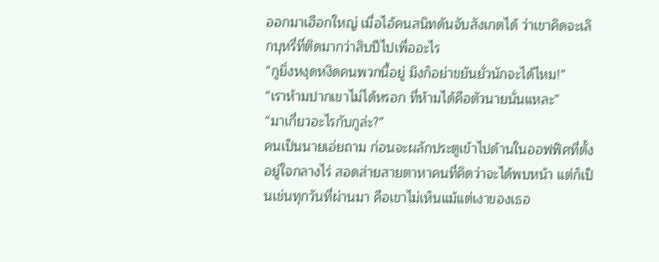ออกมาเฮือกใหญ่ เมื่อไอ้คนสนิทดันจับสังเกตได้ ว่าเขาคิดจะเลิกบุหรี่ที่ติดมากว่าสิบปีไปเพื่ออะไร
“กูยิ่งหงุดหงิดคนพวกนี้อยู่ มึงก็อย่าขยันยั่วนักจะได้ไหม!”
“เราห้ามปากเขาไม่ได้หรอก ที่ห้ามได้คือตัวนายนั่นแหละ”
“มาเกี่ยวอะไรกับกูล่ะ?”
คนเป็นนายเอ่ยถาม ก่อนจะผลักประตูเข้าไปด้านในออฟฟิศที่ตั้งอยู่ใจกลางไร่ สอดส่ายสายตาหาคนที่คิดว่าจะได้พบหน้า แต่ก็เป็นเช่นทุกวันที่ผ่านมา คือเขาไม่เห็นแม้แต่เงาของเธอ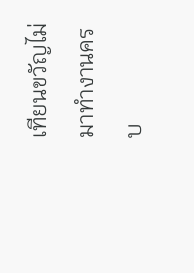เทียนขวัญไม่มาทำงานครบ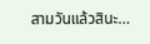สามวันแล้วสินะ...